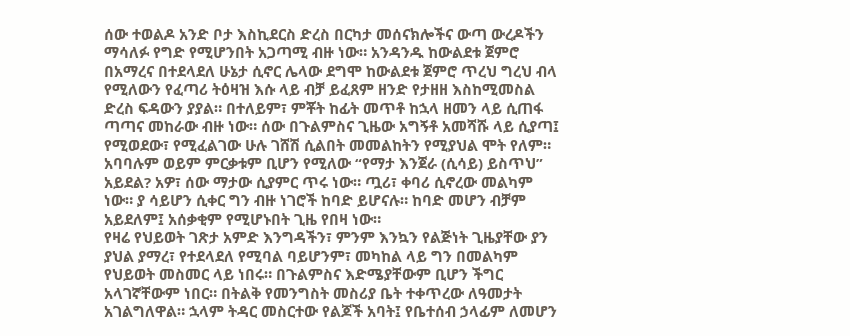ሰው ተወልዶ አንድ ቦታ እስኪደርስ ድረስ በርካታ መሰናክሎችና ውጣ ውረዶችን ማሳለፉ የግድ የሚሆንበት አጋጣሚ ብዙ ነው። አንዳንዱ ከውልደቱ ጀምሮ በአማረና በተደላደለ ሁኔታ ሲኖር ሌላው ደግሞ ከውልደቱ ጀምሮ ጥረህ ግረህ ብላ የሚለውን የፈጣሪ ትዕዛዝ እሱ ላይ ብቻ ይፈጸም ዘንድ የታዘዘ እስከሚመስል ድረስ ፍዳውን ያያል። በተለይም፣ ምቾት ከፊት መጥቶ ከኋላ ዘመን ላይ ሲጠፋ ጣጣና መከራው ብዙ ነው። ሰው በጉልምስና ጊዜው አግኝቶ አመሻሹ ላይ ሲያጣ፤ የሚወደው፣ የሚፈልገው ሁሉ ገሸሽ ሲልበት መመልከትን የሚያህል ሞት የለም። አባባሉም ወይም ምርቃቱም ቢሆን የሚለው “የማታ እንጀራ (ሲሳይ) ይስጥህ” አይደል? አዎ፣ ሰው ማታው ሲያምር ጥሩ ነው። ጧሪ፣ ቀባሪ ሲኖረው መልካም ነው። ያ ሳይሆን ሲቀር ግን ብዙ ነገሮች ከባድ ይሆናሉ። ከባድ መሆን ብቻም አይደለም፤ አሰቃቂም የሚሆኑበት ጊዜ የበዛ ነው።
የዛሬ የህይወት ገጽታ አምድ እንግዳችን፣ ምንም እንኳን የልጅነት ጊዜያቸው ያን ያህል ያማረ፣ የተደላደለ የሚባል ባይሆንም፣ መካከል ላይ ግን በመልካም የህይወት መስመር ላይ ነበሩ። በጉልምስና እድሜያቸውም ቢሆን ችግር አላገኛቸውም ነበር። በትልቅ የመንግስት መስሪያ ቤት ተቀጥረው ለዓመታት አገልግለዋል። ኋላም ትዳር መስርተው የልጆች አባት፤ የቤተሰብ ኃላፊም ለመሆን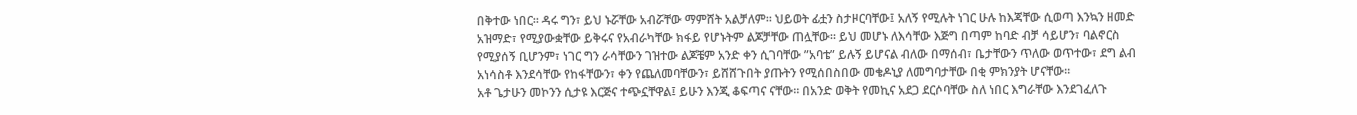በቅተው ነበር። ዳሩ ግን፣ ይህ ኑሯቸው አብሯቸው ማምሸት አልቻለም። ህይወት ፊቷን ስታዞርባቸው፤ አለኝ የሚሉት ነገር ሁሉ ከእጃቸው ሲወጣ እንኳን ዘመድ አዝማድ፣ የሚያውቋቸው ይቅሩና የአብራካቸው ክፋይ የሆኑትም ልጆቻቸው ጠሏቸው። ይህ መሆኑ ለእሳቸው እጅግ በጣም ከባድ ብቻ ሳይሆን፣ ባልኖርስ የሚያሰኝ ቢሆንም፣ ነገር ግን ራሳቸውን ገዝተው ልጆቼም አንድ ቀን ሲገባቸው ”አባቴ” ይሉኝ ይሆናል ብለው በማሰብ፣ ቤታቸውን ጥለው ወጥተው፣ ደግ ልብ አነሳስቶ እንደሳቸው የከፋቸውን፣ ቀን የጨለመባቸውን፣ ይሸሸጉበት ያጡትን የሚሰበስበው መቄዶኒያ ለመግባታቸው በቂ ምክንያት ሆናቸው።
አቶ ጌታሁን መኮንን ሲታዩ እርጅና ተጭኗቸዋል፤ ይሁን እንጂ ቆፍጣና ናቸው። በአንድ ወቅት የመኪና አደጋ ደርሶባቸው ስለ ነበር እግራቸው እንደገፈለጉ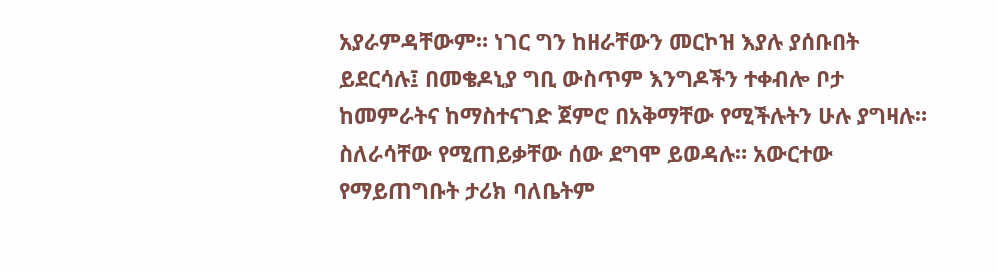አያራምዳቸውም። ነገር ግን ከዘራቸውን መርኮዝ እያሉ ያሰቡበት ይደርሳሉ፤ በመቄዶኒያ ግቢ ውስጥም እንግዶችን ተቀብሎ ቦታ ከመምራትና ከማስተናገድ ጀምሮ በአቅማቸው የሚችሉትን ሁሉ ያግዛሉ። ስለራሳቸው የሚጠይቃቸው ሰው ደግሞ ይወዳሉ። አውርተው የማይጠግቡት ታሪክ ባለቤትም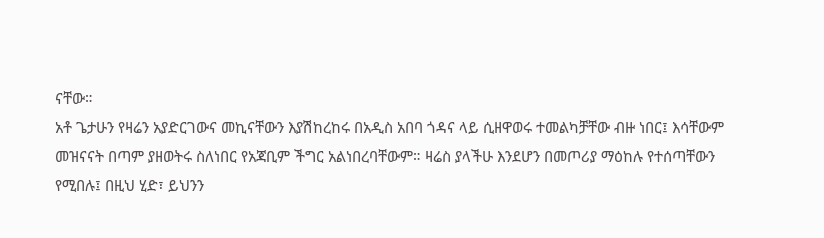ናቸው።
አቶ ጌታሁን የዛሬን አያድርገውና መኪናቸውን እያሽከረከሩ በአዲስ አበባ ጎዳና ላይ ሲዘዋወሩ ተመልካቻቸው ብዙ ነበር፤ እሳቸውም መዝናናት በጣም ያዘወትሩ ስለነበር የአጃቢም ችግር አልነበረባቸውም። ዛሬስ ያላችሁ እንደሆን በመጦሪያ ማዕከሉ የተሰጣቸውን የሚበሉ፤ በዚህ ሂድ፣ ይህንን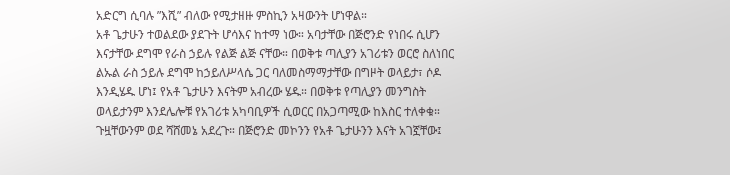አድርግ ሲባሉ ”እሺ” ብለው የሚታዘዙ ምስኪን አዛውንት ሆነዋል።
አቶ ጌታሁን ተወልደው ያደጉት ሆሳእና ከተማ ነው። አባታቸው በጅሮንድ የነበሩ ሲሆን እናታቸው ደግሞ የራስ ኃይሉ የልጅ ልጅ ናቸው። በወቅቱ ጣሊያን አገሪቱን ወርሮ ስለነበር ልኡል ራስ ኃይሉ ደግሞ ከኃይለሥላሴ ጋር ባለመስማማታቸው በግዞት ወላይታ፣ ሶዶ እንዲሄዱ ሆነ፤ የአቶ ጌታሁን እናትም አብረው ሄዱ። በወቅቱ የጣሊያን መንግስት ወላይታንም እንደሌሎቹ የአገሪቱ አካባቢዎች ሲወርር በአጋጣሚው ከእስር ተለቀቁ። ጉዟቸውንም ወደ ሻሸመኔ አደረጉ። በጅሮንድ መኮንን የአቶ ጌታሁንን እናት አገኟቸው፤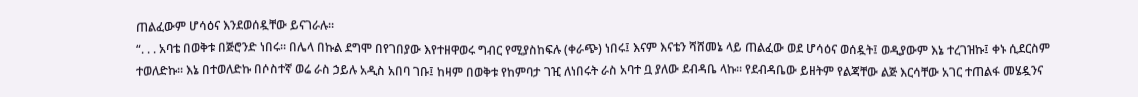ጠልፈውም ሆሳዕና እንደወሰዷቸው ይናገራሉ።
“. . . አባቴ በወቅቱ በጅሮንድ ነበሩ። በሌላ በኩል ደግሞ በየገበያው እየተዘዋወሩ ግብር የሚያስከፍሉ (ቀራጭ) ነበሩ፤ እናም እናቴን ሻሸመኔ ላይ ጠልፈው ወደ ሆሳዕና ወሰዷት፤ ወዲያውም እኔ ተረገዝኩ፤ ቀኑ ሲደርስም ተወለድኩ። እኔ በተወለድኩ በሶስተኛ ወሬ ራስ ኃይሉ አዲስ አበባ ገቡ፤ ከዛም በወቅቱ የከምባታ ገዢ ለነበሩት ራስ አባተ ቧ ያለው ደብዳቤ ላኩ። የደብዳቤው ይዘትም የልጃቸው ልጅ እርሳቸው አገር ተጠልፋ መሄዷንና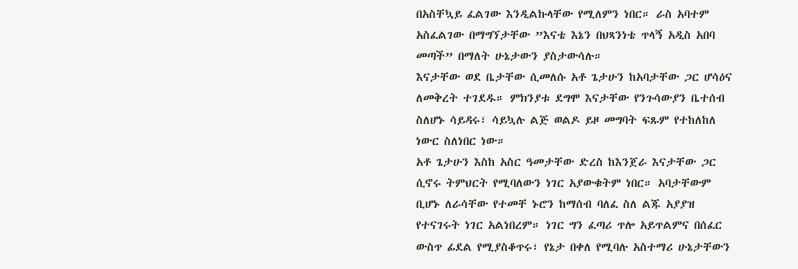በአስቸኳይ ፈልገው እንዲልኩላቸው የሚለምን ነበር። ራስ አባተም አስፈልገው በማግኘታቸው ”እናቴ እኔን በህጻንነቴ ጥላኝ አዲስ አበባ መጣች” በማለት ሁኔታውን ያስታውሳሉ።
እናታቸው ወደ ቤታቸው ሲመለሱ አቶ ጌታሁን ከአባታቸው ጋር ሆሳዕና ለመቅረት ተገደዱ። ምክንያቱ ደግሞ እናታቸው የንጉሳውያን ቤተሰብ ስለሆኑ ሳይዳሩ፣ ሳይኳሉ ልጅ ወልዶ ይዞ መግባት ፍጹም የተከለከለ ነውር ስለነበር ነው።
አቶ ጌታሁን እስከ አስር ዓመታቸው ድረስ ከእንጀራ እናታቸው ጋር ሲኖሩ ትምህርት የሚባለውን ነገር አያውቁትም ነበር። አባታቸውም ቢሆኑ ለራሳቸው የተመቸ ኑሮን ከማሰብ ባለፈ ስለ ልጁ አያያዝ የተናገሩት ነገር አልነበረም። ነገር ግን ፈጣሪ ጥሎ አይጥልምና በሰፈር ውስጥ ፊደል የሚያስቆጥሩ፣ የኔታ በቀለ የሚባሉ አስተማሪ ሁኔታቸውን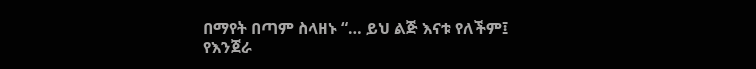በማየት በጣም ስላዘኑ “… ይህ ልጅ እናቱ የለችም፤ የእንጀራ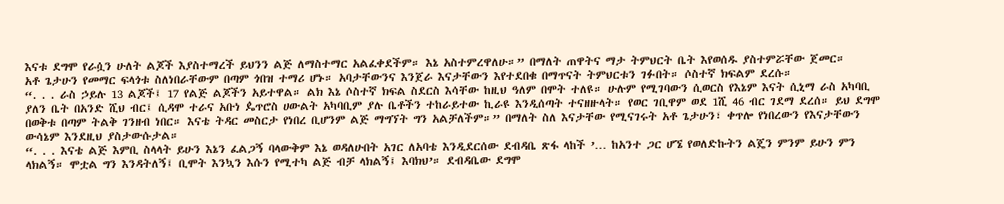እናቱ ደግሞ የራሷን ሁለት ልጆች እያስተማረች ይህንን ልጅ ለማስተማር አልፈቀደችም። እኔ አስተምረዋለሁ።” በማለት ጠዋትና ማታ ትምህርት ቤት እየወሰዱ ያስተምሯቸው ጀመር።
አቶ ጌታሁን የመማር ፍላጎቱ ስለነበራቸውም በጣም ጎበዝ ተማሪ ሆኑ። አባታቸውንና እንጀራ እናታቸውን እየተደበቁ በማጥናት ትምህርቱን ገፉበት። ሶስተኛ ክፍልም ደረሱ።
“. . . ራስ ኃይሉ 13 ልጆች፤ 17 የልጅ ልጆችን አይተዋል። ልክ እኔ ሶስተኛ ክፍል ስደርስ እሳቸው ከዚህ ዓለም በሞት ተለዩ። ሁሉም የሚገባውን ሲወርስ የእኔም እናት ሲኒማ ራስ አካባቢ ያለን ቤት በአንድ ሺህ ብር፤ ሲዳሞ ተራና አቡነ ዼጥሮስ ሀውልት አካባቢም ያሉ ቤቶችን ተከራይተው ኪራዩ እንዲሰጣት ተናዘዙላት። የወር ገቢዋም ወደ 1ሺ 46 ብር ገደማ ደረሰ። ይህ ደግሞ በወቅቱ በጣም ትልቅ ገንዘብ ነበር። እናቴ ትዳር መስርታ የነበረ ቢሆንም ልጅ ማግኘት ግን አልቻለችም።” በማለት ስለ እናታቸው የሚናገሩት አቶ ጌታሁን፣ ቀጥሎ የነበረውን የእናታቸውን ውሳኔም እንደዚህ ያስታውሱታል።
“. . . እናቴ ልጅ እምቢ ስላላት ይሁን እኔን ፈልጋኝ ባላውቅም እኔ ወዳለሁበት አገር ለአባቴ እንዲደርሰው ደብዳቤ ጽፋ ላከች ’… ከአንተ ጋር ሆኜ የወለድኩትን ልጄን ምንም ይሁን ምን ላክልኝ። ሞቷል ግን እንዳትለኝ፤ ቢሞት እንኳን እሱን የሚተካ ልጅ ብቻ ላክልኝ፤ እባክህ’። ደብዳቤው ደግሞ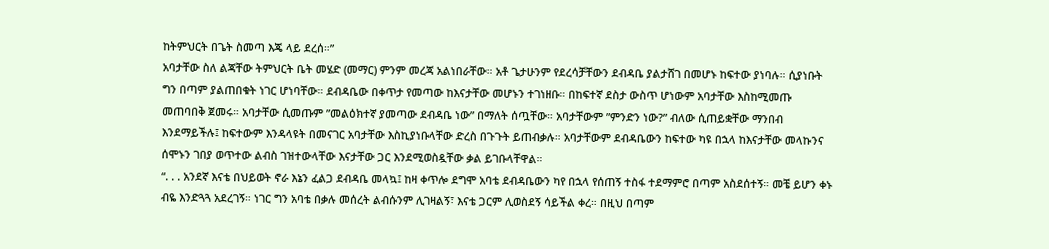ከትምህርት በጌት ስመጣ እጄ ላይ ደረሰ።”
አባታቸው ስለ ልጃቸው ትምህርት ቤት መሄድ (መማር) ምንም መረጃ አልነበራቸው። አቶ ጌታሁንም የደረሳቻቸውን ደብዳቤ ያልታሸገ በመሆኑ ከፍተው ያነባሉ። ሲያነቡት ግን በጣም ያልጠበቁት ነገር ሆነባቸው። ደብዳቤው በቀጥታ የመጣው ከእናታቸው መሆኑን ተገነዘቡ። በከፍተኛ ደስታ ውስጥ ሆነውም አባታቸው እስከሚመጡ መጠባበቅ ጀመሩ። አባታቸው ሲመጡም ”መልዕክተኛ ያመጣው ደብዳቤ ነው” በማለት ሰጧቸው። አባታቸውም ”ምንድን ነው?” ብለው ሲጠይቋቸው ማንበብ እንደማይችሉ፤ ከፍተውም እንዳላዩት በመናገር አባታቸው እስኪያነቡላቸው ድረስ በጉጉት ይጠብቃሉ። አባታቸውም ደብዳቤውን ከፍተው ካዩ በኋላ ከእናታቸው መላኩንና ሰሞኑን ገበያ ወጥተው ልብስ ገዝተውላቸው እናታቸው ጋር እንደሚወስዷቸው ቃል ይገቡላቸዋል።
“. . . አንደኛ እናቴ በህይወት ኖራ እኔን ፈልጋ ደብዳቤ መላኳ፤ ከዛ ቀጥሎ ደግሞ አባቴ ደብዳቤውን ካየ በኋላ የሰጠኝ ተስፋ ተደማምሮ በጣም አስደሰተኝ። መቼ ይሆን ቀኑ ብዬ እንድጓጓ አደረገኝ። ነገር ግን አባቴ በቃሉ መሰረት ልብሱንም ሊገዛልኝ፣ እናቴ ጋርም ሊወስደኝ ሳይችል ቀረ። በዚህ በጣም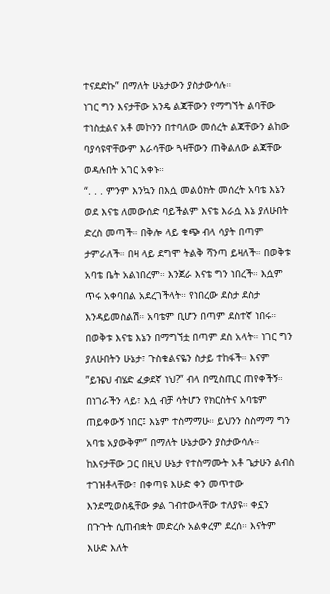ተናደድኩ” በማለት ሁኔታውን ያስታውሳሉ።
ነገር ግን እናታቸው አንዴ ልጃቸውን የማግኘት ልባቸው ተነስቷልና አቶ መኮንን በተባለው መሰረት ልጃቸውን ልከው ባያሳዩዋቸውም እራሳቸው ጓዛቸውን ጠቅልለው ልጃቸው ወዳሉበት አገር አቀኑ።
“. . . ምንም እንኳን በእሷ መልዕክት መሰረት አባቴ እኔን ወደ እናቴ ለመውሰድ ባይችልም እናቴ እራሷ እኔ ያለሁበት ድረስ መጣች። በቅሎ ላይ ቁጭ ብላ ሳያት በጣም ታምራለች። በዛ ላይ ደግሞ ትልቅ ሻንጣ ይዛለች። በወቅቱ አባቴ ቤት አልነበረም። እንጀራ እናቴ ግን ነበረች። እሷም ጥሩ አቀባበል አደረገችላት። የነበረው ደስታ ደስታ እንዳይመስልሽ። አባቴም ቢሆን በጣም ደስተኛ ነበሩ። በወቅቱ እናቴ እኔን በማግኘቷ በጣም ደስ አላት። ነገር ግን ያለሁበትን ሁኔታ፣ ጉስቁልናዬን ስታይ ተከፋች። እናም ”ይዤህ ብሄድ ፈቃደኛ ነህ?” ብላ በሚስጢር ጠየቀችኝ። በነገራችን ላይ፣ እሷ ብቻ ሳትሆን የክርስትና አባቴም ጠይቀውኝ ነበር፤ እኔም ተስማማሁ። ይህንን ስስማማ ግን አባቴ አያውቅም” በማለት ሁኔታውን ያስታውሳሉ።
ከእናታቸው ጋር በዚህ ሁኔታ የተስማሙት አቶ ጌታሁን ልብስ ተገዝቶላቸው፣ በቀጣዩ እሁድ ቀን መጥተው እንደሚወስዷቸው ቃል ገብተውላቸው ተለያዩ። ቀኗን በጉጉት ሲጠብቋት መድረሱ አልቀረም ደረሰ። እናትም እሁድ እለት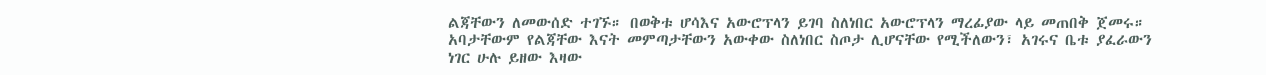ልጃቸውን ለመውሰድ ተገኙ። በወቅቱ ሆሳእና አውሮፕላን ይገባ ስለነበር አውሮፕላን ማረፊያው ላይ መጠበቅ ጀመሩ። አባታቸውም የልጃቸው እናት መምጣታቸውን አውቀው ስለነበር ስጦታ ሊሆናቸው የሚችለውን፣ አገሩና ቤቱ ያፈራውን ነገር ሁሉ ይዘው እዛው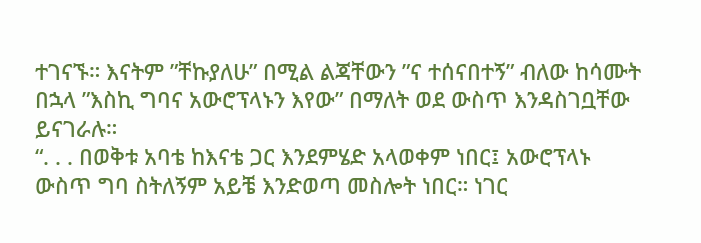ተገናኙ። እናትም ”ቸኩያለሁ” በሚል ልጃቸውን ”ና ተሰናበተኝ” ብለው ከሳሙት በኋላ ”እስኪ ግባና አውሮፕላኑን እየው” በማለት ወደ ውስጥ እንዳስገቧቸው ይናገራሉ።
“. . . በወቅቱ አባቴ ከእናቴ ጋር እንደምሄድ አላወቀም ነበር፤ አውሮፕላኑ ውስጥ ግባ ስትለኝም አይቼ እንድወጣ መስሎት ነበር። ነገር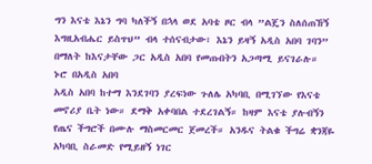ግን እናቴ እኔን ግባ ካለችኝ በኋላ ወደ አባቴ ዞር ብላ ”ልጄን ስለሰጠኸኝ እግዚአብሔር ይስጥህ” ብላ ተሰናብታው፣ እኔን ይዛኝ አዲስ አበባ ገባን” በማለት ከእናታቸው ጋር አዲስ አበባ የመጡበትን አጋጣሚ ይናገራሉ።
ኑሮ በአዲስ አበባ
አዲስ አበባ ከተማ እንደገባን ያረፍነው ጉለሌ አካባቢ በሚገኘው የእናቴ መኖሪያ ቤት ነው። ደማቅ አቀባበል ተደረገልኝ። ከዛም እናቴ ያሉብኝን የጤና ችግሮች በሙሉ ማስመርመር ጀመረች። አንዱና ትልቁ ችግሬ ቋንጃዬ አካባቢ ስራመድ የሚይዘኝ ነገር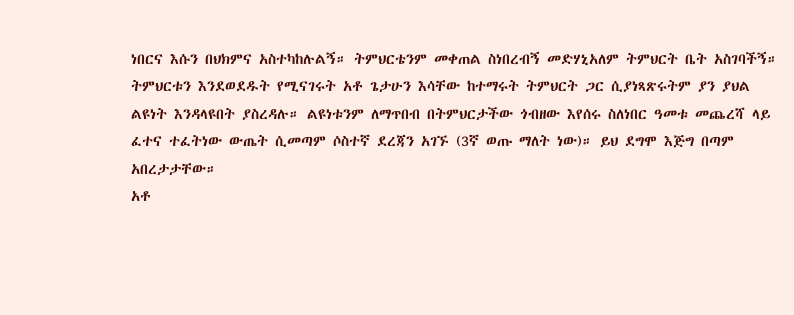ነበርና እሱን በህክምና አስተካከሉልኝ። ትምህርቴንም መቀጠል ስነበረብኝ መድሃኒአለም ትምህርት ቤት አስገባችኝ።
ትምህርቱን እንደወደዱት የሚናገሩት አቶ ጌታሁን እሳቸው ከተማሩት ትምህርት ጋር ሲያነጻጽሩትም ያን ያህል ልዩነት እንዳላዩበት ያስረዳሉ። ልዩነቱንም ለማጥበብ በትምህርታችው ጎብዘው እየሰሩ ስለነበር ዓመቱ መጨረሻ ላይ ፈተና ተፈትነው ውጤት ሲመጣም ሶስተኛ ደረጃን አገኙ (3ኛ ወጡ ማለት ነው)። ይህ ደግሞ እጅግ በጣም አበረታታቸው።
አቶ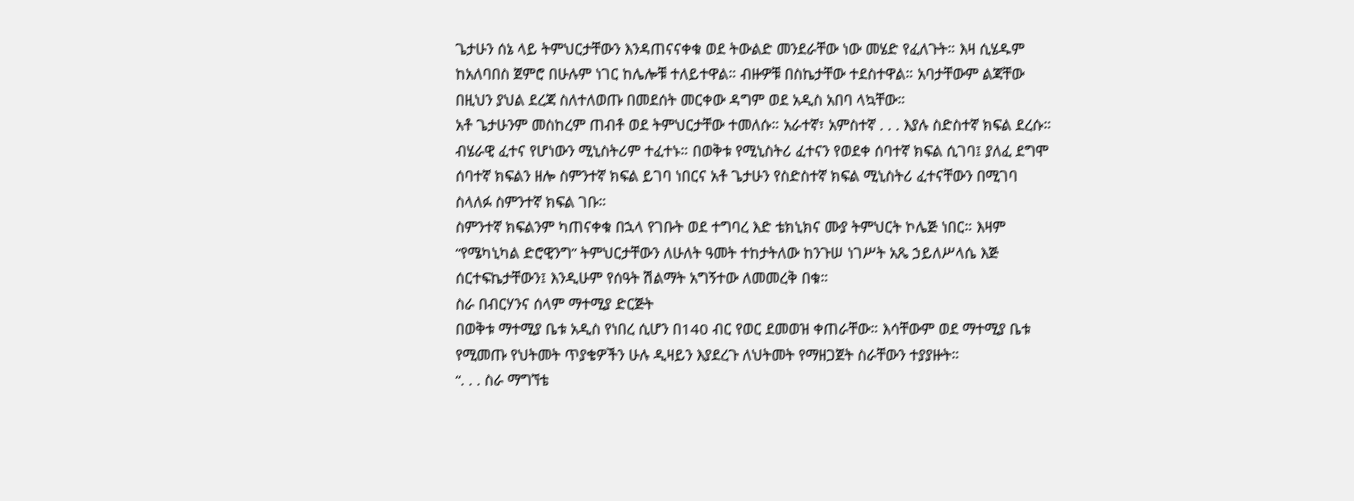ጌታሁን ሰኔ ላይ ትምህርታቸውን እንዳጠናናቀቁ ወደ ትውልድ መንደራቸው ነው መሄድ የፈለጉት። እዛ ሲሄዱም ከአለባበስ ጀምሮ በሁሉም ነገር ከሌሎቹ ተለይተዋል። ብዙዎቹ በስኬታቸው ተደስተዋል። አባታቸውም ልጃቸው በዚህን ያህል ደረጃ ስለተለወጡ በመደሰት መርቀው ዳግም ወደ አዲስ አበባ ላኳቸው።
አቶ ጌታሁንም መስከረም ጠብቶ ወደ ትምህርታቸው ተመለሱ። አራተኛ፣ አምስተኛ . . . እያሉ ስድስተኛ ክፍል ደረሱ። ብሄራዊ ፈተና የሆነውን ሚኒስትሪም ተፈተኑ። በወቅቱ የሚኒስትሪ ፈተናን የወደቀ ሰባተኛ ክፍል ሲገባ፤ ያለፈ ደግሞ ሰባተኛ ክፍልን ዘሎ ስምንተኛ ክፍል ይገባ ነበርና አቶ ጌታሁን የስድስተኛ ክፍል ሚኒስትሪ ፈተናቸውን በሚገባ ስላለፉ ስምንተኛ ክፍል ገቡ።
ስምንተኛ ክፍልንም ካጠናቀቁ በኋላ የገቡት ወደ ተግባረ እድ ቴክኒክና ሙያ ትምህርት ኮሌጅ ነበር። እዛም “የሜካኒካል ድሮዊንግ” ትምህርታቸውን ለሁለት ዓመት ተከታትለው ከንጉሠ ነገሥት አጼ ኃይለሥላሴ እጅ ሰርተፍኬታቸውን፤ እንዲሁም የሰዓት ሽልማት አግኝተው ለመመረቅ በቁ።
ስራ በብርሃንና ሰላም ማተሚያ ድርጅት
በወቅቱ ማተሚያ ቤቱ አዲስ የነበረ ሲሆን በ140 ብር የወር ደመወዝ ቀጠራቸው። እሳቸውም ወደ ማተሚያ ቤቱ የሚመጡ የህትመት ጥያቄዎችን ሁሉ ዲዛይን እያደረጉ ለህትመት የማዘጋጀት ስራቸውን ተያያዙት።
“. . . ስራ ማግኘቴ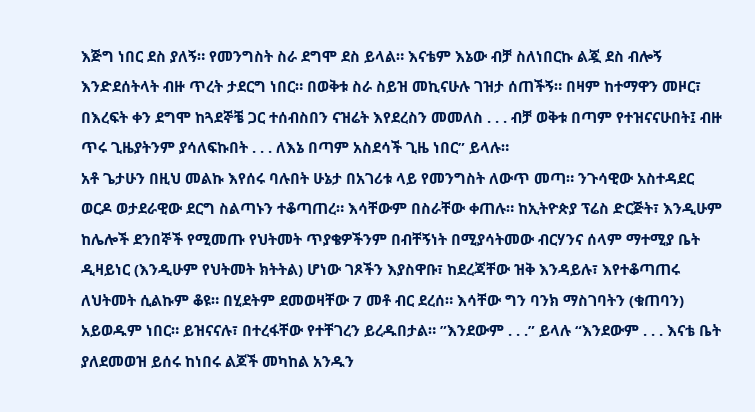እጅግ ነበር ደስ ያለኝ። የመንግስት ስራ ደግሞ ደስ ይላል። እናቴም እኔው ብቻ ስለነበርኩ ልጇ ደስ ብሎኝ እንድደሰትላት ብዙ ጥረት ታደርግ ነበር። በወቅቱ ስራ ስይዝ መኪናሁሉ ገዝታ ሰጠችኝ። በዛም ከተማዋን መዞር፣ በእረፍት ቀን ደግሞ ከጓደኞቼ ጋር ተሰብስበን ናዝሬት እየደረስን መመለስ . . . ብቻ ወቅቱ በጣም የተዝናናሁበት፤ ብዙ ጥሩ ጊዜያትንም ያሳለፍኩበት . . . ለእኔ በጣም አስደሳች ጊዜ ነበር” ይላሉ።
አቶ ጌታሁን በዚህ መልኩ እየሰሩ ባሉበት ሁኔታ በአገሪቱ ላይ የመንግስት ለውጥ መጣ። ንጉሳዊው አስተዳደር ወርዶ ወታደራዊው ደርግ ስልጣኑን ተቆጣጠረ። እሳቸውም በስራቸው ቀጠሉ። ከኢትዮጵያ ፕሬስ ድርጅት፣ እንዲሁም ከሌሎች ደንበኞች የሚመጡ የህትመት ጥያቄዎችንም በብቸኝነት በሚያሳትመው ብርሃንና ሰላም ማተሚያ ቤት ዲዛይነር (እንዲሁም የህትመት ክትትል) ሆነው ገጾችን እያስዋቡ፣ ከደረጃቸው ዝቅ እንዳይሉ፣ እየተቆጣጠሩ ለህትመት ሲልኩም ቆዩ። በሂደትም ደመወዛቸው 7 መቶ ብር ደረሰ። እሳቸው ግን ባንክ ማስገባትን (ቁጠባን) አይወዱም ነበር። ይዝናናሉ፣ በተረፋቸው የተቸገረን ይረዱበታል። ”እንደውም . . .” ይላሉ “እንደውም . . . እናቴ ቤት ያለደመወዝ ይሰሩ ከነበሩ ልጆች መካከል አንዱን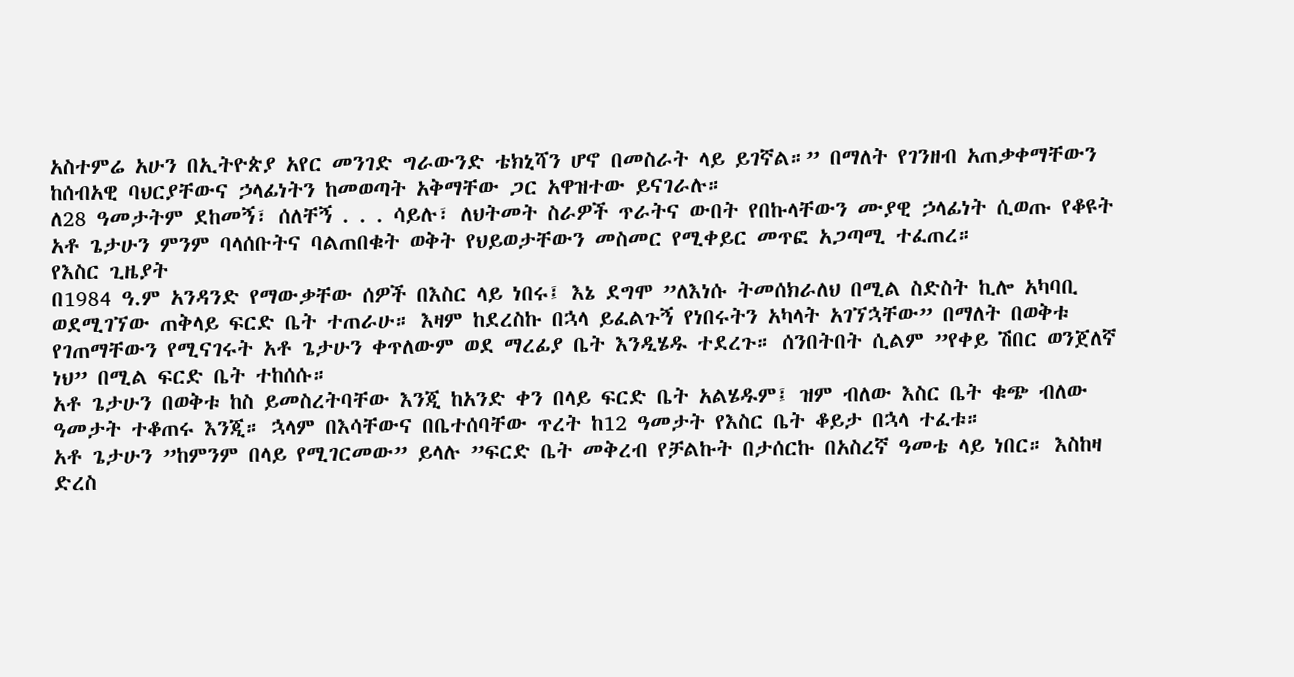አስተምሬ አሁን በኢትዮጵያ አየር መንገድ ግራውንድ ቴክኒሻን ሆኖ በመስራት ላይ ይገኛል።” በማለት የገንዘብ አጠቃቀማቸውን ከሰብአዊ ባህርያቸውና ኃላፊነትን ከመወጣት አቅማቸው ጋር አዋዝተው ይናገራሉ።
ለ28 ዓመታትም ደከመኝ፣ ሰለቸኝ . . . ሳይሉ፣ ለህትመት ስራዎች ጥራትና ውበት የበኩላቸውን ሙያዊ ኃላፊነት ሲወጡ የቆዩት አቶ ጌታሁን ምንም ባላሰቡትና ባልጠበቁት ወቅት የህይወታቸውን መስመር የሚቀይር መጥፎ አጋጣሚ ተፈጠረ።
የእስር ጊዜያት
በ1984 ዓ.ም አንዳንድ የማውቃቸው ሰዎች በእስር ላይ ነበሩ፤ እኔ ደግሞ ”ለእነሱ ትመሰክራለህ በሚል ስድስት ኪሎ አካባቢ ወደሚገኘው ጠቅላይ ፍርድ ቤት ተጠራሁ። እዛም ከደረስኩ በኋላ ይፈልጉኝ የነበሩትን አካላት አገኘኋቸው” በማለት በወቅቱ የገጠማቸውን የሚናገሩት አቶ ጌታሁን ቀጥለውም ወደ ማረፊያ ቤት እንዲሄዱ ተደረጉ። ሰንበትበት ሲልም ”የቀይ ሽበር ወንጀለኛ ነህ” በሚል ፍርድ ቤት ተከሰሱ።
አቶ ጌታሁን በወቅቱ ከስ ይመስረትባቸው እንጂ ከአንድ ቀን በላይ ፍርድ ቤት አልሄዱም፤ ዝም ብለው እስር ቤት ቁጭ ብለው ዓመታት ተቆጠሩ እንጂ። ኋላም በእሳቸውና በቤተሰባቸው ጥረት ከ12 ዓመታት የእስር ቤት ቆይታ በኋላ ተፈቱ።
አቶ ጌታሁን ”ከምንም በላይ የሚገርመው” ይላሉ ”ፍርድ ቤት መቅረብ የቻልኩት በታሰርኩ በአስረኛ ዓመቴ ላይ ነበር። እስከዛ ድረስ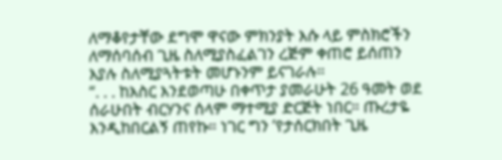ለማቆየታቸው ደግሞ ዋናው ምክንያት እሱ ላይ ምስክሮችን ለማሰባሰብ ጊዜ ስለሚያስፈልገን ረጅም ቀጠሮ ይሰጠን እያሉ ስለሚያጓትቱት መሆኑንም ይናገራሉ።
“. . . ከእስር እንደወጣሁ በቀጥታ ያመራሁት 26 ዓመት ወደ ሰራሁበት ብርሃንና ሰላም ማተሚያ ድርጅት ነበር። ጡረታዬ እንዲከበርልኝ ጠየኩ። ነገር ግን ’የታሰርክበት ጊዜ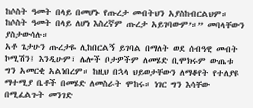ከሶስት ዓመት በላይ በመሆኑ የጡረታ መብትህን አያስከብርልህም። ከሶስት ዓመት በላይ ለሆነ እስረኛም ጡረታ አይገባውም’።” መባላቸውን ያስታውሳሉ።
አቶ ጌታሁን ጡረታዬ ሊከበርልኝ ይገባል በማለት ወደ ሰብዓዊ መብት ኮሚሽን፤ እንዲሁም፣ ሌሎች ቦታዎችም ለመሄድ ቢሞክሩም ውጤቱ ግን አመርቂ አልነበረም። ከዚህ በኋላ ህይወታቸውን ለማቆየት የተለያዩ ማተሚያ ቤቶች በመሄድ ለመስራት ሞከሩ። ነገር ግን እሳቸው በሚፈልጉት መንገድ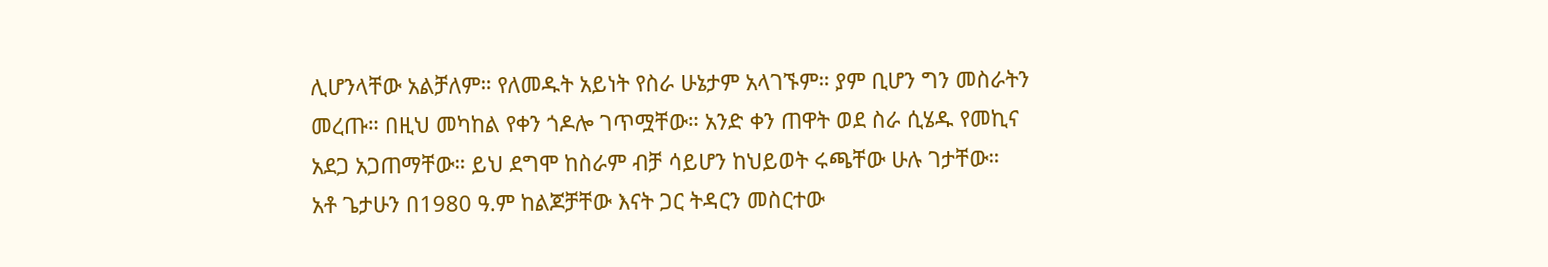ሊሆንላቸው አልቻለም። የለመዱት አይነት የስራ ሁኔታም አላገኙም። ያም ቢሆን ግን መስራትን መረጡ። በዚህ መካከል የቀን ጎዶሎ ገጥሟቸው። አንድ ቀን ጠዋት ወደ ስራ ሲሄዱ የመኪና አደጋ አጋጠማቸው። ይህ ደግሞ ከስራም ብቻ ሳይሆን ከህይወት ሩጫቸው ሁሉ ገታቸው።
አቶ ጌታሁን በ1980 ዓ.ም ከልጆቻቸው እናት ጋር ትዳርን መስርተው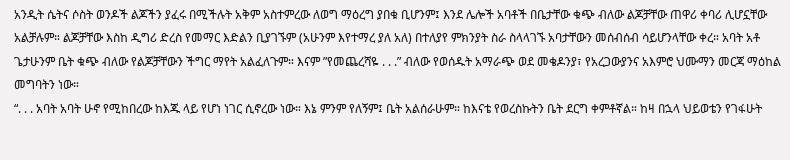አንዲት ሴትና ሶስት ወንዶች ልጆችን ያፈሩ በሚችሉት አቅም አስተምረው ለወግ ማዕረግ ያበቁ ቢሆንም፤ እንደ ሌሎች አባቶች በቤታቸው ቁጭ ብለው ልጆቻቸው ጠዋሪ ቀባሪ ሊሆኗቸው አልቻሉም። ልጆቻቸው እስከ ዲግሪ ድረስ የመማር እድልን ቢያገኙም (አሁንም እየተማረ ያለ አለ) በተለያየ ምክንያት ስራ ስላላገኙ አባታቸውን መሰብሰብ ሳይሆንላቸው ቀረ። አባት አቶ ጌታሁንም ቤት ቁጭ ብለው የልጆቻቸውን ችግር ማየት አልፈለጉም። እናም ”የመጨረሻዬ . . .” ብለው የወሰዱት አማራጭ ወደ መቄዶንያ፣ የአረጋውያንና አእምሮ ህሙማን መርጃ ማዕከል መግባትን ነው።
“. . . አባት አባት ሁኖ የሚከበረው ከእጁ ላይ የሆነ ነገር ሲኖረው ነው። እኔ ምንም የለኝም፤ ቤት አልሰራሁም። ከእናቴ የወረስኩትን ቤት ደርግ ቀምቶኛል። ከዛ በኋላ ህይወቴን የገፋሁት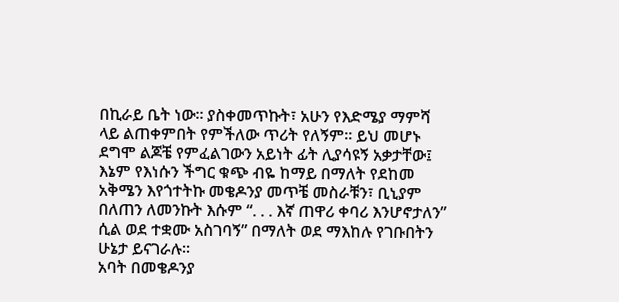በኪራይ ቤት ነው። ያስቀመጥኩት፣ አሁን የእድሜያ ማምሻ ላይ ልጠቀምበት የምችለው ጥሪት የለኝም። ይህ መሆኑ ደግሞ ልጆቼ የምፈልገውን አይነት ፊት ሊያሳዩኝ አቃታቸው፤ እኔም የእነሱን ችግር ቁጭ ብዬ ከማይ በማለት የደከመ አቅሜን እየጎተትኩ መቄዶንያ መጥቼ መስራቹን፣ ቢኒያም በለጠን ለመንኩት እሱም “. . . እኛ ጠዋሪ ቀባሪ እንሆኖታለን” ሲል ወደ ተቋሙ አስገባኝ” በማለት ወደ ማእከሉ የገቡበትን ሁኔታ ይናገራሉ።
አባት በመቄዶንያ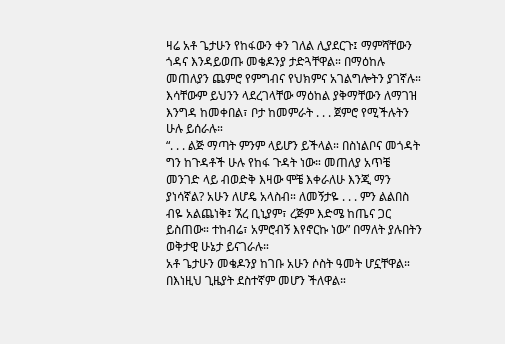ዛሬ አቶ ጌታሁን የከፋውን ቀን ገለል ሊያደርጉ፤ ማምሻቸውን ጎዳና እንዳይወጡ መቄዶንያ ታድጓቸዋል። በማዕከሉ መጠለያን ጨምሮ የምግብና የህክምና አገልግሎትን ያገኛሉ። እሳቸውም ይህንን ላደረገላቸው ማዕከል ያቅማቸውን ለማገዝ እንግዳ ከመቀበል፣ ቦታ ከመምራት . . . ጀምሮ የሚችሉትን ሁሉ ይሰራሉ።
“. . . ልጅ ማጣት ምንም ላይሆን ይችላል። በስነልቦና መጎዳት ግን ከጉዳቶች ሁሉ የከፋ ጉዳት ነው። መጠለያ አጥቼ መንገድ ላይ ብወድቅ እዛው ሞቼ እቀራለሁ እንጂ ማን ያነሳኛል? አሁን ለሆዴ አላስብ። ለመኝታዬ . . . ምን ልልበስ ብዬ አልጨነቅ፤ ኧረ ቢኒያም፣ ረጅም እድሜ ከጤና ጋር ይስጠው። ተከብሬ፣ አምሮብኝ እየኖርኩ ነው” በማለት ያሉበትን ወቅታዊ ሁኔታ ይናገራሉ።
አቶ ጌታሁን መቄዶንያ ከገቡ አሁን ሶስት ዓመት ሆኗቸዋል። በእነዚህ ጊዜያት ደስተኛም መሆን ችለዋል።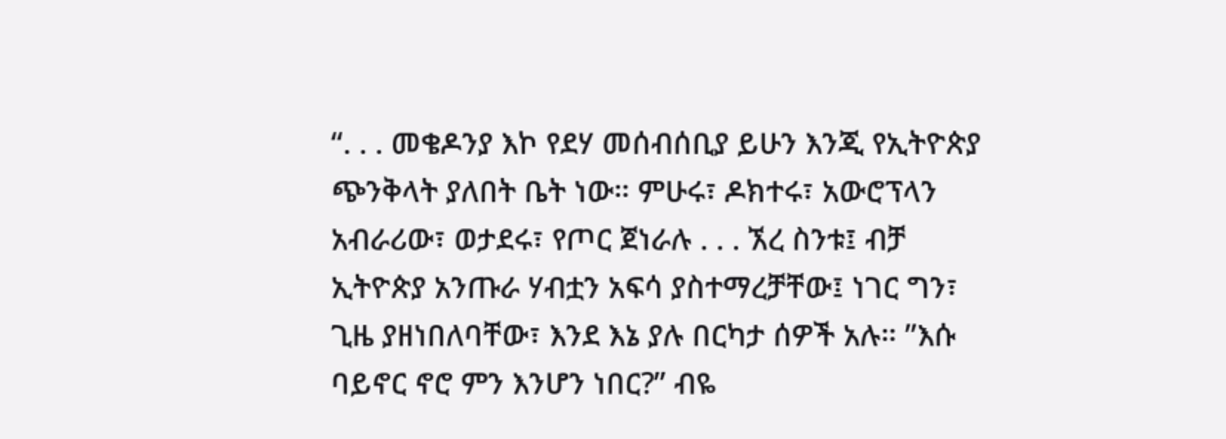“. . . መቄዶንያ እኮ የደሃ መሰብሰቢያ ይሁን እንጂ የኢትዮጵያ ጭንቅላት ያለበት ቤት ነው። ምሁሩ፣ ዶክተሩ፣ አውሮፕላን አብራሪው፣ ወታደሩ፣ የጦር ጀነራሉ . . . ኧረ ስንቱ፤ ብቻ ኢትዮጵያ አንጡራ ሃብቷን አፍሳ ያስተማረቻቸው፤ ነገር ግን፣ ጊዜ ያዘነበለባቸው፣ እንደ እኔ ያሉ በርካታ ሰዎች አሉ። ”እሱ ባይኖር ኖሮ ምን እንሆን ነበር?” ብዬ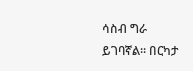ሳስብ ግራ ይገባኛል። በርካታ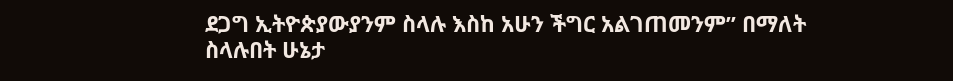ደጋግ ኢትዮጵያውያንም ስላሉ እስከ አሁን ችግር አልገጠመንም” በማለት ስላሉበት ሁኔታ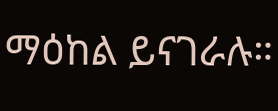ማዕከል ይናገራሉ።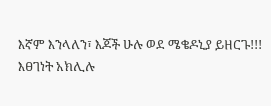እኛም እንላለን፣ እጆች ሁሉ ወደ ሜቄዶኒያ ይዘርጉ!!!
እፀገነት አክሊሉ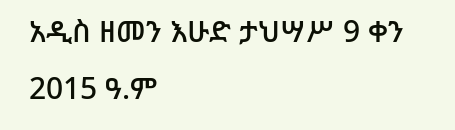አዲስ ዘመን እሁድ ታህሣሥ 9 ቀን 2015 ዓ.ም